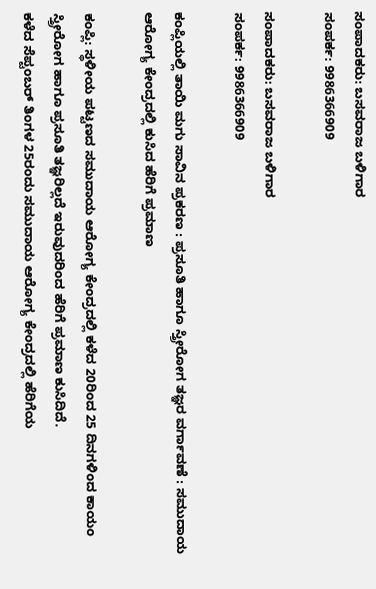ಸಂಪಾದಕರು: ಬಸವರಾಜ ಬಳಿಗಾರ
ಸಂಪರ್ಕ: 9986366909

ಸಂಪಾದಕರು: ಬಸವರಾಜ ಬಳಿಗಾರ
ಸಂಪರ್ಕ: 9986366909

ಕಂಪ್ಲಿಯಲ್ಲಿ ತಾಯಿ ಮಗು ಸಾವಿನ ಪ್ರಕರಣ : ಪ್ರಸೂತಿ ಹಾಗೂ ಸ್ತ್ರೀರೋಗ ತಜ್ಞರ ವರ್ಗಾವಣೆ : ಸಮುದಾಯ ಆರೋಗ್ಯ ಕೇಂದ್ರದಲ್ಲಿ ಕುಸಿದ ಹೆರಿಗೆ ಪ್ರಮಾಣ

ಕಂಪ್ಲಿ: ಸ್ಥಳೀಯ ಪಟ್ಟಣದ ಸಮುದಾಯ ಆರೋಗ್ಯ ಕೇಂದ್ರದಲ್ಲಿ ಕಳೆದ 20ರಿಂದ 25 ದಿನಗಳಿಂದ ಕಾಯಂ ಸ್ತ್ರೀರೋಗ ಹಾಗೂ ಪ್ರಸೂತಿ ತಜ್ಞರಿಲ್ಲದೆ ಇರುವುದರಿಂದ ಹೆರಿಗೆ ಪ್ರಮಾಣ ಕುಸಿದಿದೆ.
ಕಳೆದ ಸೆಪ್ಟಂಬರ್ ತಿಂಗಳ 25ರಂದು ಸಮುದಾಯ ಆರೋಗ್ಯ ಕೇಂದ್ರದಲ್ಲಿ ಹೆರಿಗೆಯ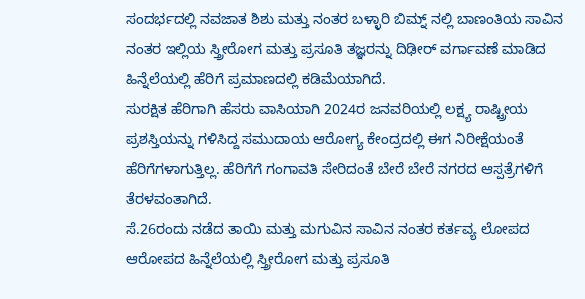ಸಂದರ್ಭದಲ್ಲಿ ನವಜಾತ ಶಿಶು ಮತ್ತು ನಂತರ ಬಳ್ಳಾರಿ ಬಿಮ್ನ್ ನಲ್ಲಿ ಬಾಣಂತಿಯ ಸಾವಿನ ನಂತರ ಇಲ್ಲಿಯ ಸ್ತ್ರೀರೋಗ ಮತ್ತು ಪ್ರಸೂತಿ ತಜ್ಞರನ್ನು ದಿಢೀರ್ ವರ್ಗಾವಣೆ ಮಾಡಿದ ಹಿನ್ನೆಲೆಯಲ್ಲಿ ಹೆರಿಗೆ ಪ್ರಮಾಣದಲ್ಲಿ ಕಡಿಮೆಯಾಗಿದೆ.
ಸುರಕ್ಷಿತ ಹೆರಿಗಾಗಿ ಹೆಸರು ವಾಸಿಯಾಗಿ 2024ರ ಜನವರಿಯಲ್ಲಿ ಲಕ್ಷ್ಯ ರಾಷ್ಟ್ರೀಯ ಪ್ರಶಸ್ತಿಯನ್ನು ಗಳಿಸಿದ್ದ ಸಮುದಾಯ ಆರೋಗ್ಯ ಕೇಂದ್ರದಲ್ಲಿ ಈಗ ನಿರೀಕ್ಷೆಯಂತೆ ಹೆರಿಗೆಗಳಾಗುತ್ತಿಲ್ಲ. ಹೆರಿಗೆಗೆ ಗಂಗಾವತಿ ಸೇರಿದಂತೆ ಬೇರೆ ಬೇರೆ ನಗರದ ಆಸ್ಪತ್ರೆಗಳಿಗೆ ತೆರಳವಂತಾಗಿದೆ.
ಸೆ.26ರಂದು ನಡೆದ ತಾಯಿ ಮತ್ತು ಮಗುವಿನ ಸಾವಿನ ನಂತರ ಕರ್ತವ್ಯ ಲೋಪದ ಆರೋಪದ ಹಿನ್ನೆಲೆಯಲ್ಲಿ ಸ್ತ್ರೀರೋಗ ಮತ್ತು ಪ್ರಸೂತಿ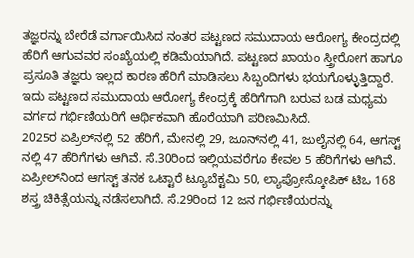ತಜ್ಞರನ್ನು ಬೇರೆಡೆ ವರ್ಗಾಯಿಸಿದ ನಂತರ ಪಟ್ಟಣದ ಸಮುದಾಯ ಆರೋಗ್ಯ ಕೇಂದ್ರದಲ್ಲಿ ಹೆರಿಗೆ ಆಗುವವರ ಸಂಖ್ಯೆಯಲ್ಲಿ ಕಡಿಮೆಯಾಗಿದೆ. ಪಟ್ಟಣದ ಖಾಯಂ ಸ್ತ್ರೀರೋಗ ಹಾಗೂ ಪ್ರಸೂತಿ ತಜ್ಞರು ಇಲ್ಲದ ಕಾರಣ ಹೆರಿಗೆ ಮಾಡಿಸಲು ಸಿಬ್ಬಂದಿಗಳು ಭಯಗೊಳ್ಳುತ್ತಿದ್ದಾರೆ. ಇದು ಪಟ್ಟಣದ ಸಮುದಾಯ ಆರೋಗ್ಯ ಕೇಂದ್ರಕ್ಕೆ ಹೆರಿಗೆಗಾಗಿ ಬರುವ ಬಡ ಮಧ್ಯಮ ವರ್ಗದ ಗರ್ಭಿಣಿಯರಿಗೆ ಆರ್ಥಿಕವಾಗಿ ಹೊರೆಯಾಗಿ ಪರಿಣಮಿಸಿದೆ.
2025ರ ಏಪ್ರಿಲ್‌ನಲ್ಲಿ 52 ಹೆರಿಗೆ, ಮೇನಲ್ಲಿ 29, ಜೂನ್‌ನಲ್ಲಿ 41, ಜುಲೈನಲ್ಲಿ 64, ಆಗಸ್ಟ್ ನಲ್ಲಿ 47 ಹೆರಿಗೆಗಳು ಆಗಿವೆ. ಸೆ.30ರಿಂದ ಇಲ್ಲಿಯವರೆಗೂ ಕೇವಲ 5 ಹೆರಿಗೆಗಳು ಆಗಿವೆ. ಏಪ್ರೀಲ್‌ನಿಂದ ಆಗಸ್ಟ್ ತನಕ ಒಟ್ಟಾರೆ ಟ್ಯೂಬೆಕ್ಟಮಿ 50, ಲ್ಯಾಪ್ರೋಸ್ಕೋಪಿಕ್ ಟಿಒ 168 ಶಸ್ತ್ರ ಚಿಕಿತ್ಸೆಯನ್ನು ನಡೆಸಲಾಗಿದೆ. ಸೆ.29ರಿಂದ 12 ಜನ ಗರ್ಭಿಣಿಯರನ್ನು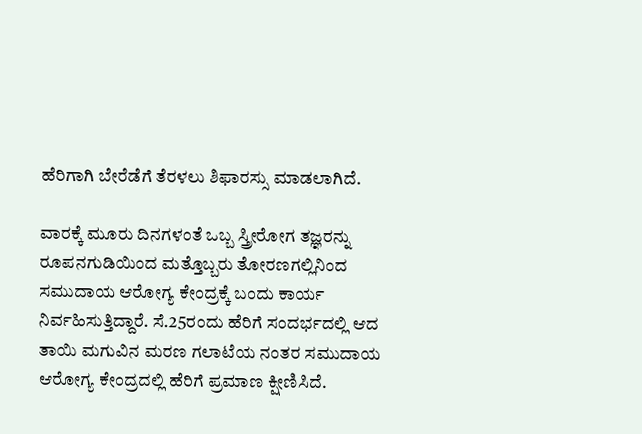ಹೆರಿಗಾಗಿ ಬೇರೆಡೆಗೆ ತೆರಳಲು ಶಿಫಾರಸ್ಸು ಮಾಡಲಾಗಿದೆ.

ವಾರಕ್ಕೆ ಮೂರು ದಿನಗಳಂತೆ ಒಬ್ಬ ಸ್ತ್ರೀರೋಗ ತಜ್ಞರನ್ನು ರೂಪನಗುಡಿಯಿಂದ ಮತ್ತೊಬ್ಬರು ತೋರಣಗಲ್ಲಿನಿಂದ ಸಮುದಾಯ ಆರೋಗ್ಯ ಕೇಂದ್ರಕ್ಕೆ ಬಂದು ಕಾರ್ಯ ನಿರ್ವಹಿಸುತ್ತಿದ್ದಾರೆ. ಸೆ.25ರಂದು ಹೆರಿಗೆ ಸಂದರ್ಭದಲ್ಲಿ ಆದ ತಾಯಿ ಮಗುವಿನ ಮರಣ ಗಲಾಟೆಯ ನಂತರ ಸಮುದಾಯ ಆರೋಗ್ಯ ಕೇಂದ್ರದಲ್ಲಿ ಹೆರಿಗೆ ಪ್ರಮಾಣ ಕ್ಷೀಣಿಸಿದೆ.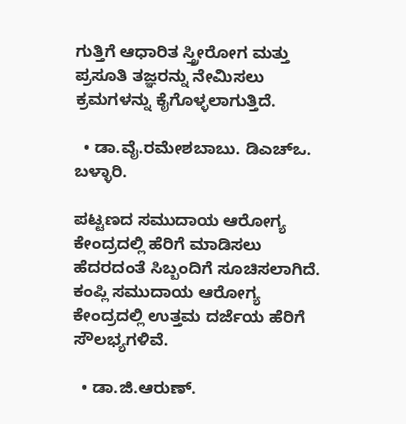ಗುತ್ತಿಗೆ ಆಧಾರಿತ ಸ್ತ್ರೀರೋಗ ಮತ್ತು ಪ್ರಸೂತಿ ತಜ್ಞರನ್ನು ನೇಮಿಸಲು ಕ್ರಮಗಳನ್ನು ಕೈಗೊಳ್ಳಲಾಗುತ್ತಿದೆ.

  • ಡಾ.ವೈ.ರಮೇಶಬಾಬು. ಡಿಎಚ್‌ಒ. ಬಳ್ಳಾರಿ.

ಪಟ್ಟಣದ ಸಮುದಾಯ ಆರೋಗ್ಯ ಕೇಂದ್ರದಲ್ಲಿ ಹೆರಿಗೆ ಮಾಡಿಸಲು ಹೆದರದಂತೆ ಸಿಬ್ಬಂದಿಗೆ ಸೂಚಿಸಲಾಗಿದೆ. ಕಂಪ್ಲಿ ಸಮುದಾಯ ಆರೋಗ್ಯ ಕೇಂದ್ರದಲ್ಲಿ ಉತ್ತಮ ದರ್ಜೆಯ ಹೆರಿಗೆ ಸೌಲಭ್ಯಗಳಿವೆ.

  • ಡಾ.ಜಿ.ಆರುಣ್.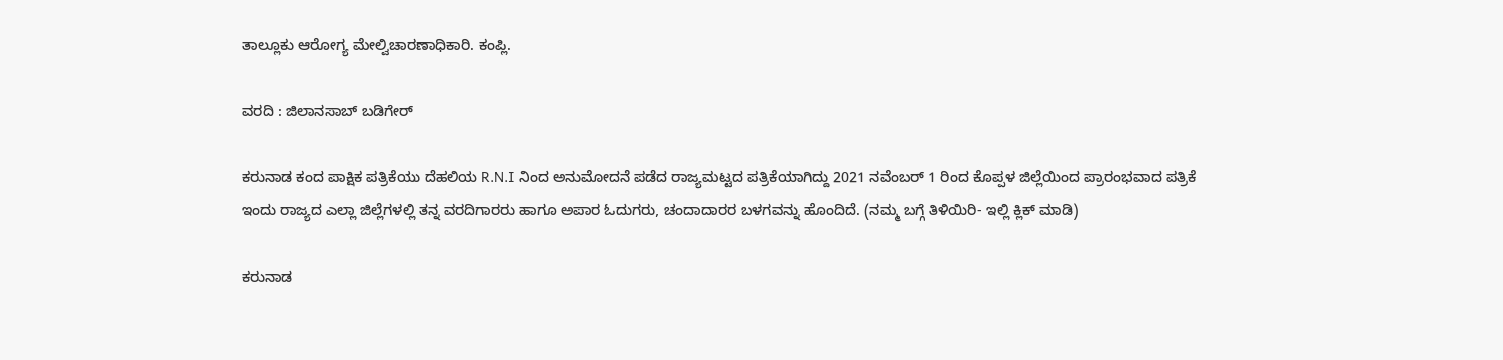ತಾಲ್ಲೂಕು ಆರೋಗ್ಯ ಮೇಲ್ವಿಚಾರಣಾಧಿಕಾರಿ. ಕಂಪ್ಲಿ.

ವರದಿ : ಜಿಲಾನಸಾಬ್ ಬಡಿಗೇರ್

ಕರುನಾಡ ಕಂದ ಪಾಕ್ಷಿಕ ಪತ್ರಿಕೆಯು ದೆಹಲಿಯ R.N.I ನಿಂದ ಅನುಮೋದನೆ ಪಡೆದ ರಾಜ್ಯಮಟ್ಟದ ಪತ್ರಿಕೆಯಾಗಿದ್ದು 2021 ನವೆಂಬರ್ 1 ರಿಂದ ಕೊಪ್ಪಳ ಜಿಲ್ಲೆಯಿಂದ ಪ್ರಾರಂಭವಾದ ಪತ್ರಿಕೆ ಇಂದು ರಾಜ್ಯದ ಎಲ್ಲಾ ಜಿಲ್ಲೆಗಳಲ್ಲಿ ತನ್ನ ವರದಿಗಾರರು ಹಾಗೂ ಅಪಾರ ಓದುಗರು, ಚಂದಾದಾರರ ಬಳಗವನ್ನು ಹೊಂದಿದೆ. (ನಮ್ಮ ಬಗ್ಗೆ ತಿಳಿಯಿರಿ- ಇಲ್ಲಿ ಕ್ಲಿಕ್‌ ಮಾಡಿ)

ಕರುನಾಡ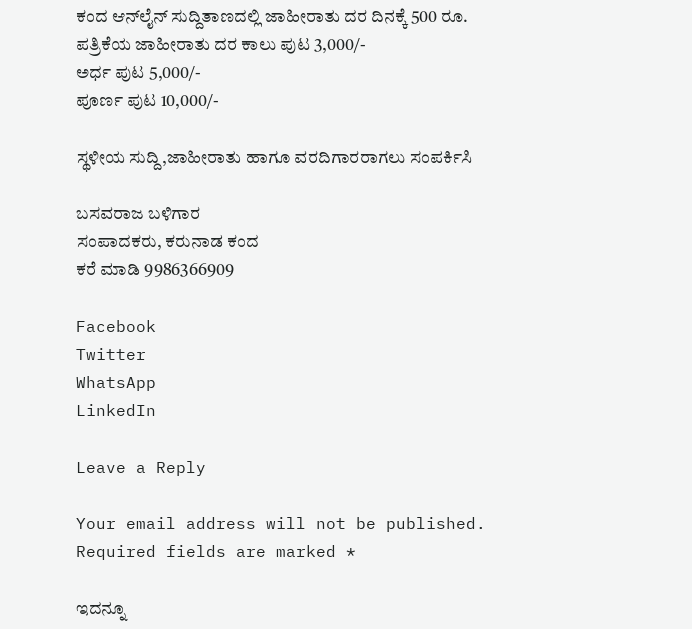ಕಂದ ಆನ್‌ಲೈನ್‌ ಸುದ್ದಿತಾಣದಲ್ಲಿ ಜಾಹೀರಾತು ದರ ದಿನಕ್ಕೆ 500 ರೂ.
ಪತ್ರಿಕೆಯ ಜಾಹೀರಾತು ದರ ಕಾಲು ಪುಟ 3,000/-
ಅರ್ಧ ಪುಟ 5,000/-
ಪೂರ್ಣ ಪುಟ 10,000/-

ಸ್ಥಳೀಯ ಸುದ್ದಿ,ಜಾಹೀರಾತು ಹಾಗೂ ವರದಿಗಾರರಾಗಲು ಸಂಪರ್ಕಿಸಿ

ಬಸವರಾಜ ಬಳಿಗಾರ
ಸಂಪಾದಕರು, ಕರುನಾಡ ಕಂದ
ಕರೆ ಮಾಡಿ 9986366909

Facebook
Twitter
WhatsApp
LinkedIn

Leave a Reply

Your email address will not be published. Required fields are marked *

ಇದನ್ನೂ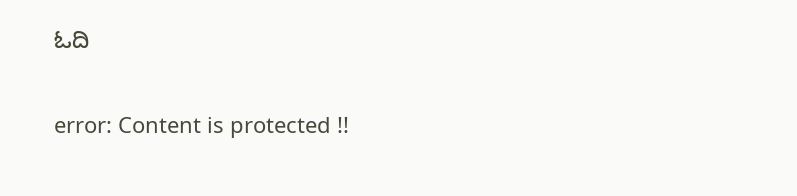ಓದಿ

error: Content is protected !!